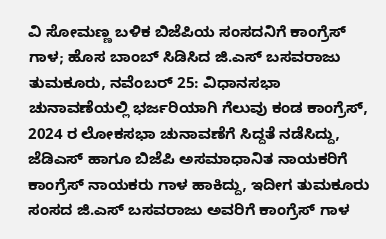ವಿ ಸೋಮಣ್ಣ ಬಳಿಕ ಬಿಜೆಪಿಯ ಸಂಸದನಿಗೆ ಕಾಂಗ್ರೆಸ್ ಗಾಳ; ಹೊಸ ಬಾಂಬ್ ಸಿಡಿಸಿದ ಜಿ.ಎಸ್ ಬಸವರಾಜು
ತುಮಕೂರು, ನವೆಂಬರ್ 25: ವಿಧಾನಸಭಾ ಚುನಾವಣೆಯಲ್ಲಿ ಭರ್ಜರಿಯಾಗಿ ಗೆಲುವು ಕಂಡ ಕಾಂಗ್ರೆಸ್, 2024 ರ ಲೋಕಸಭಾ ಚುನಾವಣೆಗೆ ಸಿದ್ದತೆ ನಡೆಸಿದ್ದು, ಜೆಡಿಎಸ್ ಹಾಗೂ ಬಿಜೆಪಿ ಅಸಮಾಧಾನಿತ ನಾಯಕರಿಗೆ ಕಾಂಗ್ರೆಸ್ ನಾಯಕರು ಗಾಳ ಹಾಕಿದ್ದು, ಇದೀಗ ತುಮಕೂರು ಸಂಸದ ಜಿ.ಎಸ್ ಬಸವರಾಜು ಅವರಿಗೆ ಕಾಂಗ್ರೆಸ್ ಗಾಳ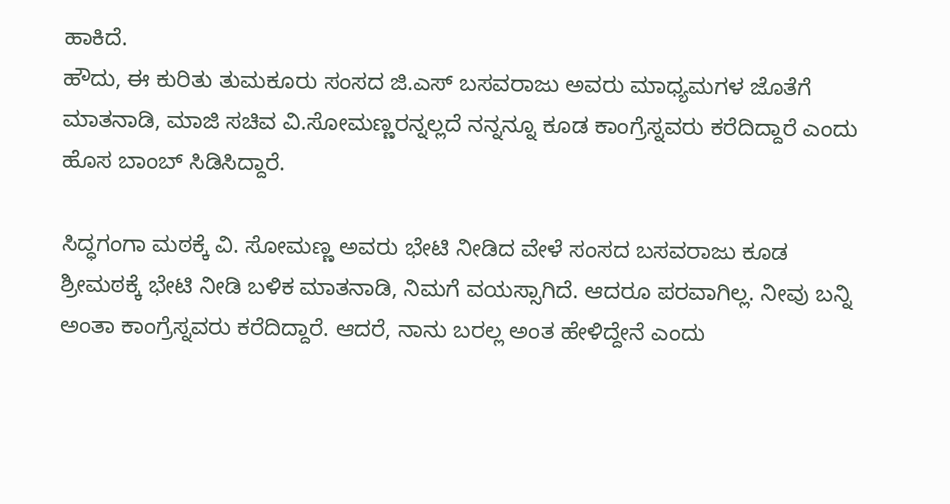ಹಾಕಿದೆ.
ಹೌದು, ಈ ಕುರಿತು ತುಮಕೂರು ಸಂಸದ ಜಿ.ಎಸ್ ಬಸವರಾಜು ಅವರು ಮಾಧ್ಯಮಗಳ ಜೊತೆಗೆ ಮಾತನಾಡಿ, ಮಾಜಿ ಸಚಿವ ವಿ.ಸೋಮಣ್ಣರನ್ನಲ್ಲದೆ ನನ್ನನ್ನೂ ಕೂಡ ಕಾಂಗ್ರೆಸ್ನವರು ಕರೆದಿದ್ದಾರೆ ಎಂದು ಹೊಸ ಬಾಂಬ್ ಸಿಡಿಸಿದ್ದಾರೆ.

ಸಿದ್ಧಗಂಗಾ ಮಠಕ್ಕೆ ವಿ. ಸೋಮಣ್ಣ ಅವರು ಭೇಟಿ ನೀಡಿದ ವೇಳೆ ಸಂಸದ ಬಸವರಾಜು ಕೂಡ ಶ್ರೀಮಠಕ್ಕೆ ಭೇಟಿ ನೀಡಿ ಬಳಿಕ ಮಾತನಾಡಿ, ನಿಮಗೆ ವಯಸ್ಸಾಗಿದೆ. ಆದರೂ ಪರವಾಗಿಲ್ಲ. ನೀವು ಬನ್ನಿ ಅಂತಾ ಕಾಂಗ್ರೆಸ್ನವರು ಕರೆದಿದ್ದಾರೆ. ಆದರೆ, ನಾನು ಬರಲ್ಲ ಅಂತ ಹೇಳಿದ್ದೇನೆ ಎಂದು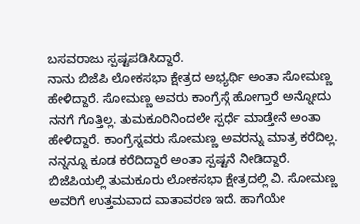ಬಸವರಾಜು ಸ್ಪಷ್ಟಪಡಿಸಿದ್ದಾರೆ.
ನಾನು ಬಿಜೆಪಿ ಲೋಕಸಭಾ ಕ್ಷೇತ್ರದ ಅಭ್ಯರ್ಥಿ ಅಂತಾ ಸೋಮಣ್ಣ ಹೇಳಿದ್ದಾರೆ. ಸೋಮಣ್ಣ ಅವರು ಕಾಂಗ್ರೆಸ್ಗೆ ಹೋಗ್ತಾರೆ ಅನ್ನೋದು ನನಗೆ ಗೊತ್ತಿಲ್ಲ. ತುಮಕೂರಿನಿಂದಲೇ ಸ್ಪರ್ಧೆ ಮಾಡ್ತೇನೆ ಅಂತಾ ಹೇಳಿದ್ದಾರೆ. ಕಾಂಗ್ರೆಸ್ನವರು ಸೋಮಣ್ಣ ಅವರನ್ನು ಮಾತ್ರ ಕರೆದಿಲ್ಲ. ನನ್ನನ್ನೂ ಕೂಡ ಕರೆದಿದ್ದಾರೆ ಅಂತಾ ಸ್ಪಷ್ಟನೆ ನೀಡಿದ್ದಾರೆ.
ಬಿಜೆಪಿಯಲ್ಲಿ ತುಮಕೂರು ಲೋಕಸಭಾ ಕ್ಷೇತ್ರದಲ್ಲಿ ವಿ. ಸೋಮಣ್ಣ ಅವರಿಗೆ ಉತ್ತಮವಾದ ವಾತಾವರಣ ಇದೆ. ಹಾಗೆಯೇ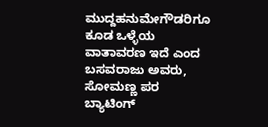ಮುದ್ದಹನುಮೇಗೌಡರಿಗೂ ಕೂಡ ಒಳ್ಳೆಯ ವಾತಾವರಣ ಇದೆ ಎಂದ ಬಸವರಾಜು ಅವರು, ಸೋಮಣ್ಣ ಪರ ಬ್ಯಾಟಿಂಗ್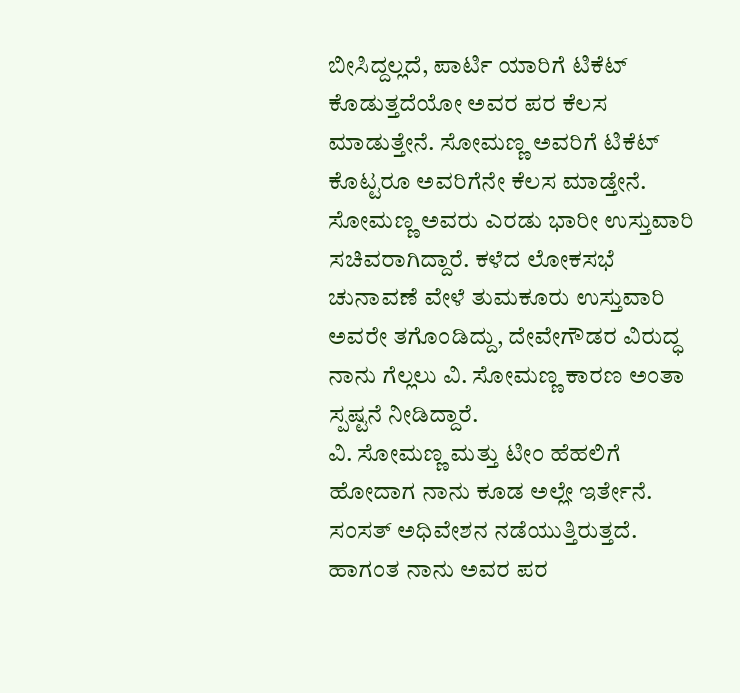ಬೀಸಿದ್ದಲ್ಲದೆ, ಪಾರ್ಟಿ ಯಾರಿಗೆ ಟಿಕೆಟ್ ಕೊಡುತ್ತದೆಯೋ ಅವರ ಪರ ಕೆಲಸ ಮಾಡುತ್ತೇನೆ. ಸೋಮಣ್ಣ ಅವರಿಗೆ ಟಿಕೆಟ್ ಕೊಟ್ಟರೂ ಅವರಿಗೆನೇ ಕೆಲಸ ಮಾಡ್ತೇನೆ. ಸೋಮಣ್ಣ ಅವರು ಎರಡು ಭಾರೀ ಉಸ್ತುವಾರಿ ಸಚಿವರಾಗಿದ್ದಾರೆ. ಕಳೆದ ಲೋಕಸಭೆ ಚುನಾವಣೆ ವೇಳೆ ತುಮಕೂರು ಉಸ್ತುವಾರಿ ಅವರೇ ತಗೊಂಡಿದ್ದು, ದೇವೇಗೌಡರ ವಿರುದ್ಧ ನಾನು ಗೆಲ್ಲಲು ವಿ. ಸೋಮಣ್ಣ ಕಾರಣ ಅಂತಾ ಸ್ಪಷ್ಟನೆ ನೀಡಿದ್ದಾರೆ.
ವಿ. ಸೋಮಣ್ಣ ಮತ್ತು ಟೀಂ ಹೆಹಲಿಗೆ ಹೋದಾಗ ನಾನು ಕೂಡ ಅಲ್ಲೇ ಇರ್ತೇನೆ. ಸಂಸತ್ ಅಧಿವೇಶನ ನಡೆಯುತ್ತಿರುತ್ತದೆ. ಹಾಗಂತ ನಾನು ಅವರ ಪರ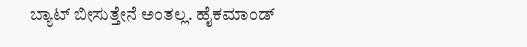ಬ್ಯಾಟ್ ಬೀಸುತ್ತೇನೆ ಅಂತಲ್ಲ. ಹೈಕಮಾಂಡ್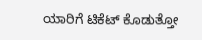ಯಾರಿಗೆ ಟಿಕೆಟ್ ಕೊಡುತ್ತೋ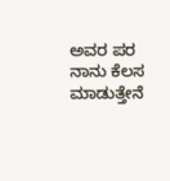ಅವರ ಪರ ನಾನು ಕೆಲಸ ಮಾಡುತ್ತೇನೆ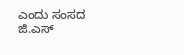ಎಂದು ಸಂಸದ ಜಿ.ಎಸ್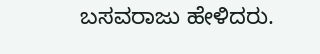ಬಸವರಾಜು ಹೇಳಿದರು.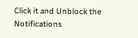Click it and Unblock the Notifications